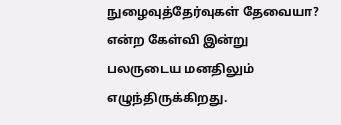நுழைவுத்தேர்வுகள் தேவையா? என்ற கேள்வி இன்று பலருடைய மனதிலும் எழுந்திருக்கிறது.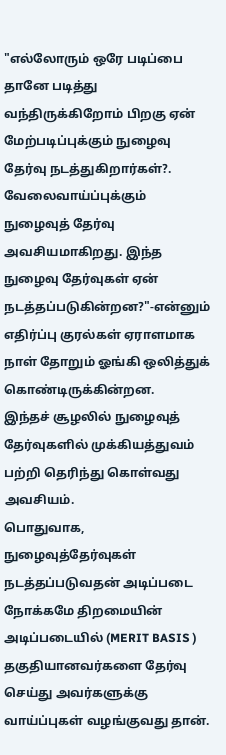"எல்லோரும் ஒரே படிப்பை தானே படித்து வந்திருக்கிறோம் பிறகு ஏன் மேற்படிப்புக்கும் நுழைவு தேர்வு நடத்துகிறார்கள்?. வேலைவாய்ப்புக்கும் நுழைவுத் தேர்வு அவசியமாகிறது. இந்த நுழைவு தேர்வுகள் ஏன் நடத்தப்படுகின்றன?"-என்னும் எதிர்ப்பு குரல்கள் ஏராளமாக நாள் தோறும் ஓங்கி ஒலித்துக் கொண்டிருக்கின்றன.
இந்தச் சூழலில் நுழைவுத் தேர்வுகளில் முக்கியத்துவம் பற்றி தெரிந்து கொள்வது அவசியம்.
பொதுவாக, நுழைவுத்தேர்வுகள் நடத்தப்படுவதன் அடிப்படை நோக்கமே திறமையின் அடிப்படையில் (MERIT BASIS ) தகுதியானவர்களை தேர்வு செய்து அவர்களுக்கு வாய்ப்புகள் வழங்குவது தான்.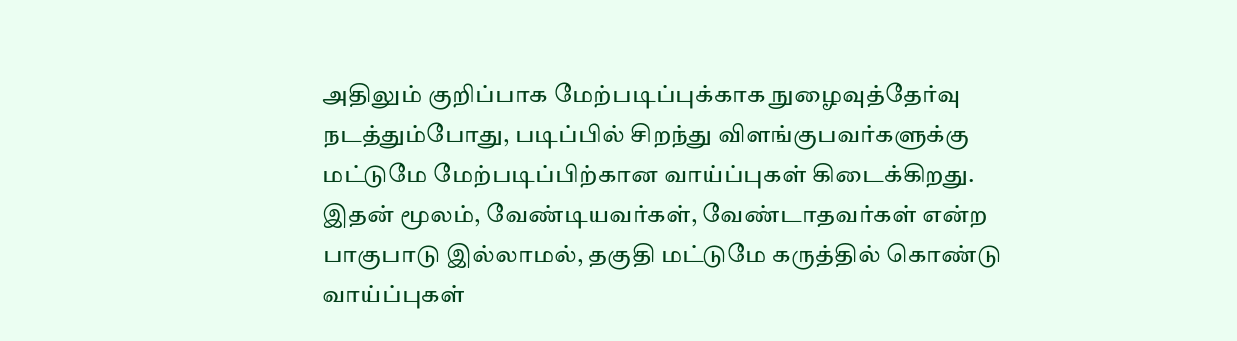அதிலும் குறிப்பாக மேற்படிப்புக்காக நுழைவுத்தேர்வு நடத்தும்போது, படிப்பில் சிறந்து விளங்குபவர்களுக்கு மட்டுமே மேற்படிப்பிற்கான வாய்ப்புகள் கிடைக்கிறது.
இதன் மூலம், வேண்டியவர்கள், வேண்டாதவர்கள் என்ற பாகுபாடு இல்லாமல், தகுதி மட்டுமே கருத்தில் கொண்டு வாய்ப்புகள்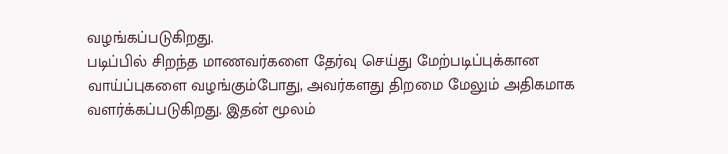வழங்கப்படுகிறது.
படிப்பில் சிறந்த மாணவர்களை தேர்வு செய்து மேற்படிப்புக்கான வாய்ப்புகளை வழங்கும்போது, அவர்களது திறமை மேலும் அதிகமாக வளர்க்கப்படுகிறது. இதன் மூலம்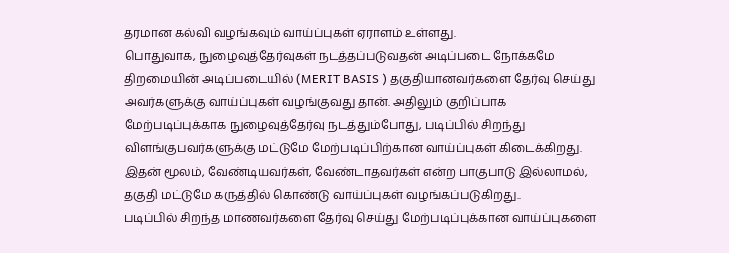தரமான கல்வி வழங்கவும் வாய்ப்புகள் ஏராளம் உள்ளது.
பொதுவாக, நுழைவுத்தேர்வுகள் நடத்தப்படுவதன் அடிப்படை நோக்கமே திறமையின் அடிப்படையில் (MERIT BASIS ) தகுதியானவர்களை தேர்வு செய்து அவர்களுக்கு வாய்ப்புகள் வழங்குவது தான். அதிலும் குறிப்பாக மேற்படிப்புக்காக நுழைவுத்தேர்வு நடத்தும்போது, படிப்பில் சிறந்து விளங்குபவர்களுக்கு மட்டுமே மேற்படிப்பிற்கான வாய்ப்புகள் கிடைக்கிறது.
இதன் மூலம், வேண்டியவர்கள், வேண்டாதவர்கள் என்ற பாகுபாடு இல்லாமல், தகுதி மட்டுமே கருத்தில் கொண்டு வாய்ப்புகள் வழங்கப்படுகிறது..
படிப்பில் சிறந்த மாணவர்களை தேர்வு செய்து மேற்படிப்புக்கான வாய்ப்புகளை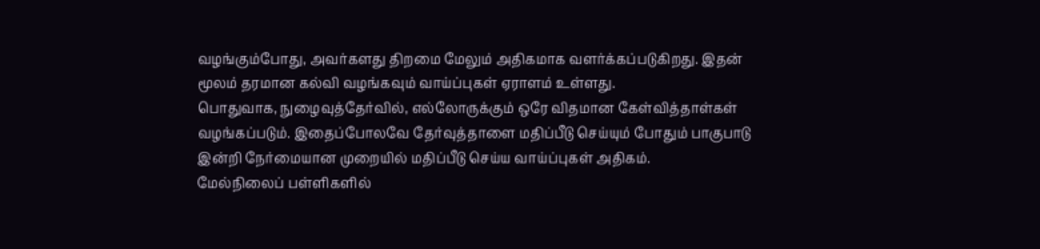வழங்கும்போது, அவர்களது திறமை மேலும் அதிகமாக வளர்க்கப்படுகிறது. இதன் மூலம் தரமான கல்வி வழங்கவும் வாய்ப்புகள் ஏராளம் உள்ளது.
பொதுவாக, நுழைவுத்தேர்வில், எல்லோருக்கும் ஒரே விதமான கேள்வித்தாள்கள் வழங்கப்படும். இதைப்போலவே தேர்வுத்தாளை மதிப்பீடு செய்யும் போதும் பாகுபாடு இன்றி நேர்மையான முறையில் மதிப்பீடு செய்ய வாய்ப்புகள் அதிகம்.
மேல்நிலைப் பள்ளிகளில்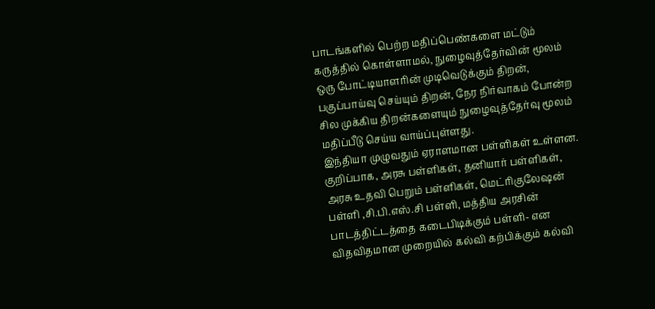பாடங்களில் பெற்ற மதிப்பெண்களை மட்டும் கருத்தில் கொள்ளாமல், நுழைவுத்தேர்வின் மூலம் ஒரு போட்டியாளரின் முடிவெடுக்கும் திறன், பகுப்பாய்வு செய்யும் திறன், நேர நிர்வாகம் போன்ற சில முக்கிய திறன்களையும் நுழைவுத்தேர்வு மூலம் மதிப்பீடு செய்ய வாய்ப்புள்ளது.
இந்தியா முழுவதும் ஏராளமான பள்ளிகள் உள்ளன. குறிப்பாக, அரசு பள்ளிகள், தனியார் பள்ளிகள், அரசு உதவி பெறும் பள்ளிகள், மெட்ரிகுலேஷன் பள்ளி ,சி.பி.எஸ்.சி பள்ளி, மத்திய அரசின் பாடத்திட்டத்தை கடைபிடிக்கும் பள்ளி- என விதவிதமான முறையில் கல்வி கற்பிக்கும் கல்வி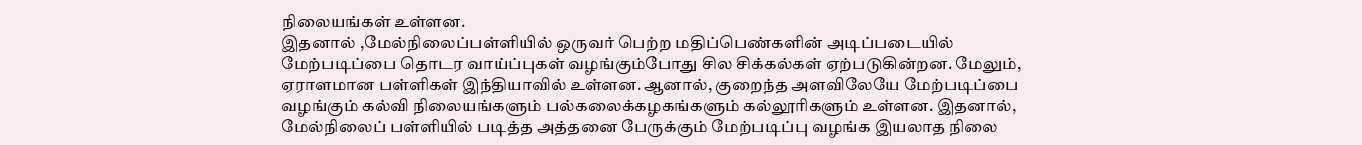நிலையங்கள் உள்ளன.
இதனால் ,மேல்நிலைப்பள்ளியில் ஒருவர் பெற்ற மதிப்பெண்களின் அடிப்படையில் மேற்படிப்பை தொடர வாய்ப்புகள் வழங்கும்போது சில சிக்கல்கள் ஏற்படுகின்றன. மேலும், ஏராளமான பள்ளிகள் இந்தியாவில் உள்ளன. ஆனால், குறைந்த அளவிலேயே மேற்படிப்பை வழங்கும் கல்வி நிலையங்களும் பல்கலைக்கழகங்களும் கல்லூரிகளும் உள்ளன. இதனால், மேல்நிலைப் பள்ளியில் படித்த அத்தனை பேருக்கும் மேற்படிப்பு வழங்க இயலாத நிலை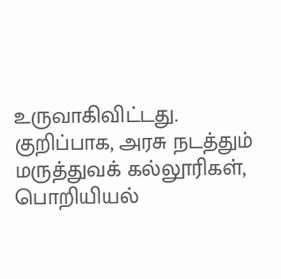உருவாகிவிட்டது.
குறிப்பாக, அரசு நடத்தும் மருத்துவக் கல்லூரிகள், பொறியியல்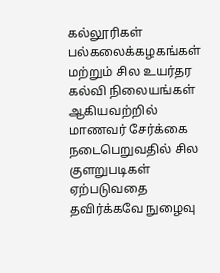கல்லூரிகள் பல்கலைக்கழகங்கள் மற்றும் சில உயர்தர கல்வி நிலையங்கள் ஆகியவற்றில் மாணவர் சேர்க்கை நடைபெறுவதில் சில குளறுபடிகள் ஏற்படுவதை தவிர்க்கவே நுழைவு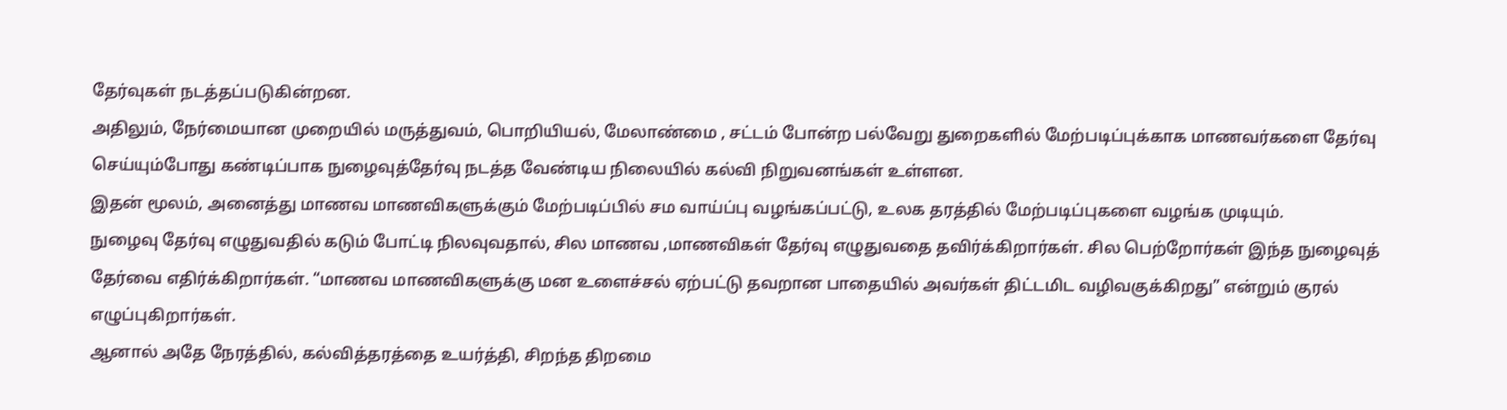தேர்வுகள் நடத்தப்படுகின்றன.
அதிலும், நேர்மையான முறையில் மருத்துவம், பொறியியல், மேலாண்மை , சட்டம் போன்ற பல்வேறு துறைகளில் மேற்படிப்புக்காக மாணவர்களை தேர்வு செய்யும்போது கண்டிப்பாக நுழைவுத்தேர்வு நடத்த வேண்டிய நிலையில் கல்வி நிறுவனங்கள் உள்ளன.
இதன் மூலம், அனைத்து மாணவ மாணவிகளுக்கும் மேற்படிப்பில் சம வாய்ப்பு வழங்கப்பட்டு, உலக தரத்தில் மேற்படிப்புகளை வழங்க முடியும்.
நுழைவு தேர்வு எழுதுவதில் கடும் போட்டி நிலவுவதால், சில மாணவ ,மாணவிகள் தேர்வு எழுதுவதை தவிர்க்கிறார்கள். சில பெற்றோர்கள் இந்த நுழைவுத் தேர்வை எதிர்க்கிறார்கள். “மாணவ மாணவிகளுக்கு மன உளைச்சல் ஏற்பட்டு தவறான பாதையில் அவர்கள் திட்டமிட வழிவகுக்கிறது” என்றும் குரல் எழுப்புகிறார்கள்.
ஆனால் அதே நேரத்தில், கல்வித்தரத்தை உயர்த்தி, சிறந்த திறமை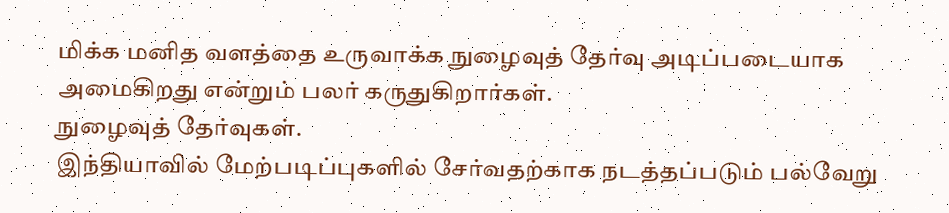மிக்க மனித வளத்தை உருவாக்க நுழைவுத் தேர்வு அடிப்படையாக அமைகிறது என்றும் பலர் கருதுகிறார்கள்.
நுழைவுத் தேர்வுகள்.
இந்தியாவில் மேற்படிப்புகளில் சேர்வதற்காக நடத்தப்படும் பல்வேறு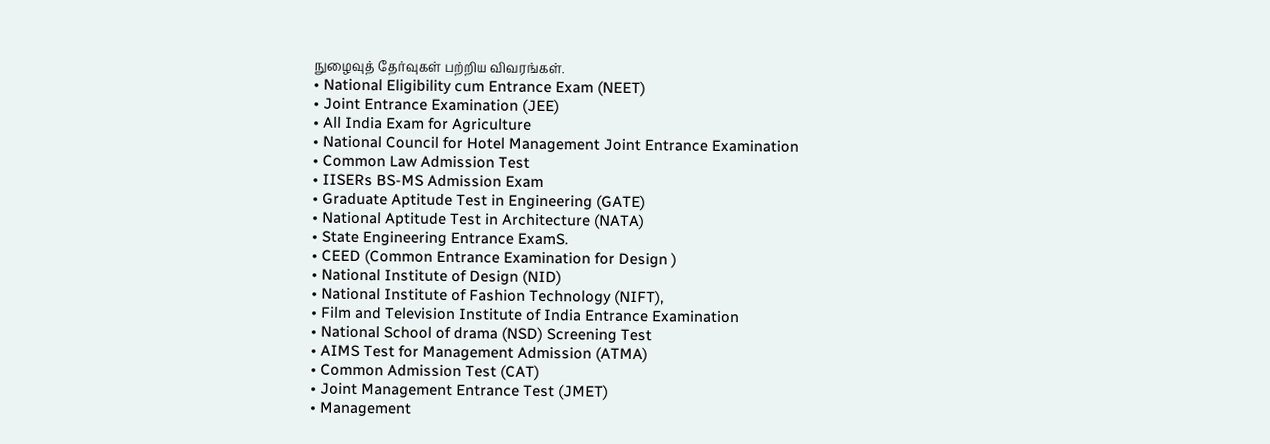நுழைவுத் தேர்வுகள் பற்றிய விவரங்கள்.
• National Eligibility cum Entrance Exam (NEET)
• Joint Entrance Examination (JEE)
• All India Exam for Agriculture
• National Council for Hotel Management Joint Entrance Examination
• Common Law Admission Test
• IISERs BS-MS Admission Exam
• Graduate Aptitude Test in Engineering (GATE)
• National Aptitude Test in Architecture (NATA)
• State Engineering Entrance ExamS.
• CEED (Common Entrance Examination for Design )
• National Institute of Design (NID)
• National Institute of Fashion Technology (NIFT),
• Film and Television Institute of India Entrance Examination
• National School of drama (NSD) Screening Test
• AIMS Test for Management Admission (ATMA)
• Common Admission Test (CAT)
• Joint Management Entrance Test (JMET)
• Management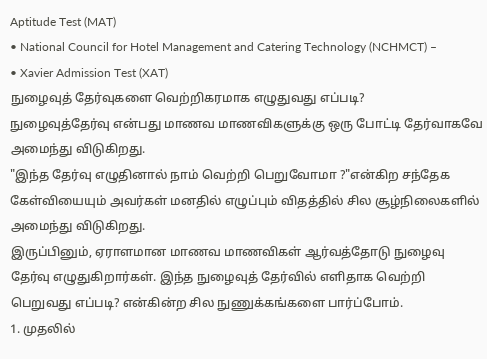Aptitude Test (MAT)
• National Council for Hotel Management and Catering Technology (NCHMCT) –
• Xavier Admission Test (XAT)
நுழைவுத் தேர்வுகளை வெற்றிகரமாக எழுதுவது எப்படி?
நுழைவுத்தேர்வு என்பது மாணவ மாணவிகளுக்கு ஒரு போட்டி தேர்வாகவே அமைந்து விடுகிறது.
"இந்த தேர்வு எழுதினால் நாம் வெற்றி பெறுவோமா ?"என்கிற சந்தேக கேள்வியையும் அவர்கள் மனதில் எழுப்பும் விதத்தில் சில சூழ்நிலைகளில் அமைந்து விடுகிறது.
இருப்பினும், ஏராளமான மாணவ மாணவிகள் ஆர்வத்தோடு நுழைவு தேர்வு எழுதுகிறார்கள். இந்த நுழைவுத் தேர்வில் எளிதாக வெற்றி பெறுவது எப்படி? என்கின்ற சில நுணுக்கங்களை பார்ப்போம்.
1. முதலில்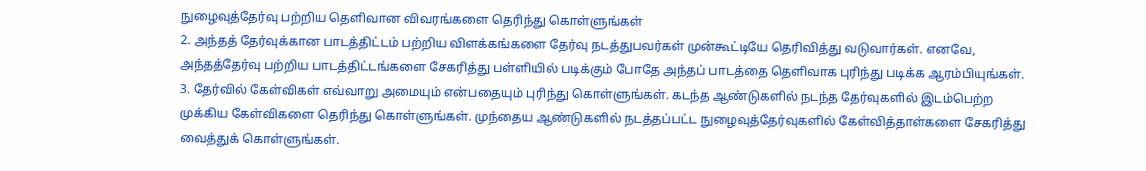நுழைவுத்தேர்வு பற்றிய தெளிவான விவரங்களை தெரிந்து கொள்ளுங்கள்
2. அந்தத் தேர்வுக்கான பாடத்திட்டம் பற்றிய விளக்கங்களை தேர்வு நடத்துபவர்கள் முன்கூட்டியே தெரிவித்து வடுவார்கள். எனவே, அந்தத்தேர்வு பற்றிய பாடத்திட்டங்களை சேகரித்து பள்ளியில் படிக்கும் போதே அந்தப் பாடத்தை தெளிவாக புரிந்து படிக்க ஆரம்பியுங்கள்.
3. தேர்வில் கேள்விகள் எவ்வாறு அமையும் என்பதையும் புரிந்து கொள்ளுங்கள். கடந்த ஆண்டுகளில் நடந்த தேர்வுகளில் இடம்பெற்ற முக்கிய கேள்விகளை தெரிந்து கொள்ளுங்கள். முந்தைய ஆண்டுகளில் நடத்தப்பட்ட நுழைவுத்தேர்வுகளில் கேள்வித்தாள்களை சேகரித்து வைத்துக் கொள்ளுங்கள்.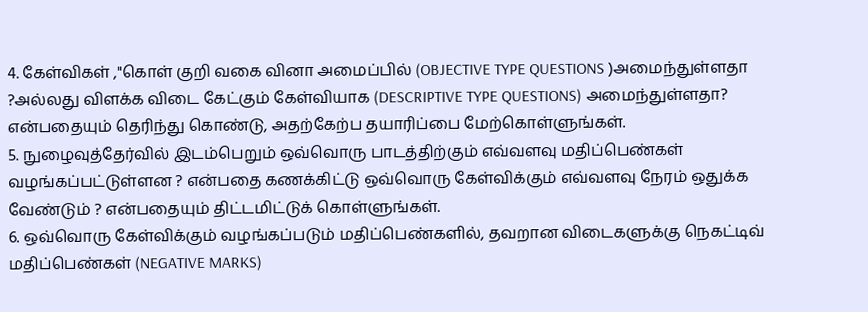4. கேள்விகள் ,"கொள் குறி வகை வினா அமைப்பில் (OBJECTIVE TYPE QUESTIONS )அமைந்துள்ளதா ?அல்லது விளக்க விடை கேட்கும் கேள்வியாக (DESCRIPTIVE TYPE QUESTIONS) அமைந்துள்ளதா? என்பதையும் தெரிந்து கொண்டு, அதற்கேற்ப தயாரிப்பை மேற்கொள்ளுங்கள்.
5. நுழைவுத்தேர்வில் இடம்பெறும் ஒவ்வொரு பாடத்திற்கும் எவ்வளவு மதிப்பெண்கள் வழங்கப்பட்டுள்ளன ? என்பதை கணக்கிட்டு ஒவ்வொரு கேள்விக்கும் எவ்வளவு நேரம் ஒதுக்க வேண்டும் ? என்பதையும் திட்டமிட்டுக் கொள்ளுங்கள்.
6. ஒவ்வொரு கேள்விக்கும் வழங்கப்படும் மதிப்பெண்களில், தவறான விடைகளுக்கு நெகட்டிவ் மதிப்பெண்கள் (NEGATIVE MARKS)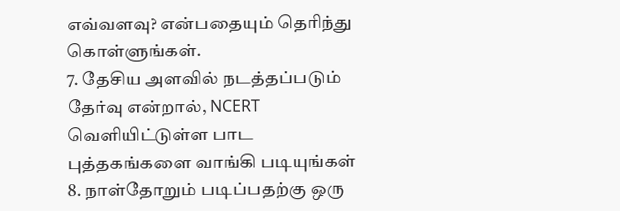எவ்வளவு? என்பதையும் தெரிந்து கொள்ளுங்கள்.
7. தேசிய அளவில் நடத்தப்படும் தேர்வு என்றால், NCERT வெளியிட்டுள்ள பாட புத்தகங்களை வாங்கி படியுங்கள்
8. நாள்தோறும் படிப்பதற்கு ஒரு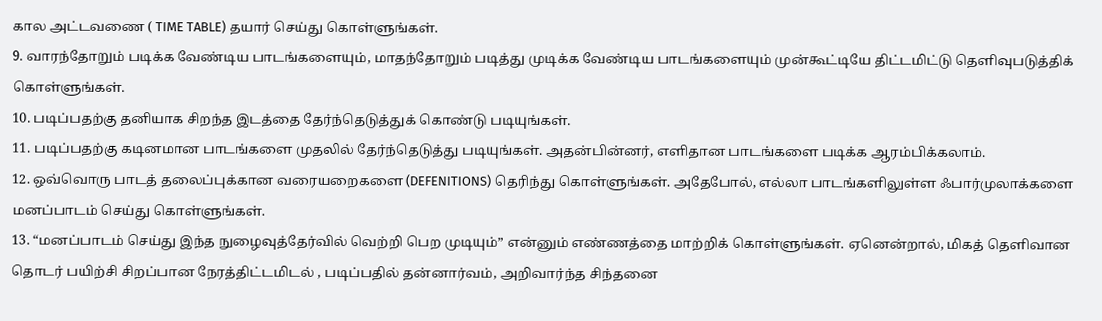கால அட்டவணை ( TIME TABLE) தயார் செய்து கொள்ளுங்கள்.
9. வாரந்தோறும் படிக்க வேண்டிய பாடங்களையும், மாதந்தோறும் படித்து முடிக்க வேண்டிய பாடங்களையும் முன்கூட்டியே திட்டமிட்டு தெளிவுபடுத்திக் கொள்ளுங்கள்.
10. படிப்பதற்கு தனியாக சிறந்த இடத்தை தேர்ந்தெடுத்துக் கொண்டு படியுங்கள்.
11. படிப்பதற்கு கடினமான பாடங்களை முதலில் தேர்ந்தெடுத்து படியுங்கள். அதன்பின்னர், எளிதான பாடங்களை படிக்க ஆரம்பிக்கலாம்.
12. ஒவ்வொரு பாடத் தலைப்புக்கான வரையறைகளை (DEFENITIONS) தெரிந்து கொள்ளுங்கள். அதேபோல், எல்லா பாடங்களிலுள்ள ஃபார்முலாக்களை மனப்பாடம் செய்து கொள்ளுங்கள்.
13. “மனப்பாடம் செய்து இந்த நுழைவுத்தேர்வில் வெற்றி பெற முடியும்” என்னும் எண்ணத்தை மாற்றிக் கொள்ளுங்கள். ஏனென்றால், மிகத் தெளிவான தொடர் பயிற்சி சிறப்பான நேரத்திட்டமிடல் , படிப்பதில் தன்னார்வம், அறிவார்ந்த சிந்தனை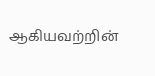ஆகியவற்றின்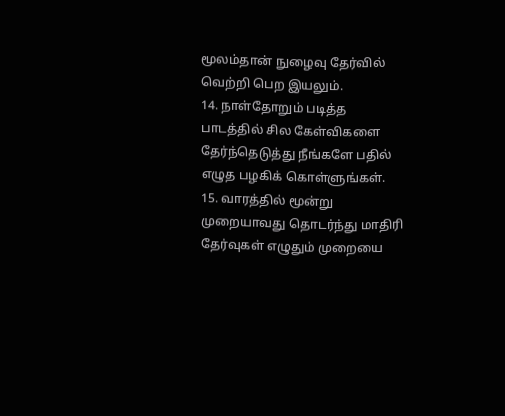மூலம்தான் நுழைவு தேர்வில் வெற்றி பெற இயலும்.
14. நாள்தோறும் படித்த பாடத்தில் சில கேள்விகளை தேர்ந்தெடுத்து நீங்களே பதில் எழுத பழகிக் கொள்ளுங்கள்.
15. வாரத்தில் மூன்று முறையாவது தொடர்ந்து மாதிரி தேர்வுகள் எழுதும் முறையை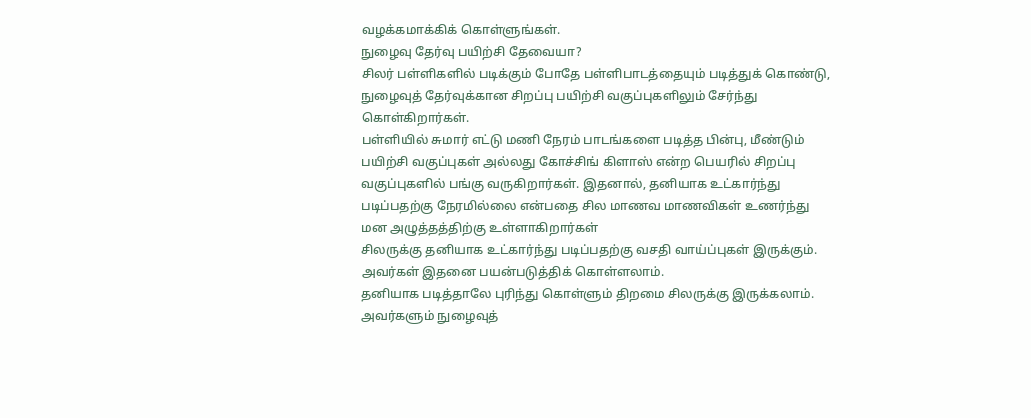வழக்கமாக்கிக் கொள்ளுங்கள்.
நுழைவு தேர்வு பயிற்சி தேவையா?
சிலர் பள்ளிகளில் படிக்கும் போதே பள்ளிபாடத்தையும் படித்துக் கொண்டு, நுழைவுத் தேர்வுக்கான சிறப்பு பயிற்சி வகுப்புகளிலும் சேர்ந்து கொள்கிறார்கள்.
பள்ளியில் சுமார் எட்டு மணி நேரம் பாடங்களை படித்த பின்பு, மீண்டும் பயிற்சி வகுப்புகள் அல்லது கோச்சிங் கிளாஸ் என்ற பெயரில் சிறப்பு வகுப்புகளில் பங்கு வருகிறார்கள். இதனால், தனியாக உட்கார்ந்து படிப்பதற்கு நேரமில்லை என்பதை சில மாணவ மாணவிகள் உணர்ந்து மன அழுத்தத்திற்கு உள்ளாகிறார்கள்
சிலருக்கு தனியாக உட்கார்ந்து படிப்பதற்கு வசதி வாய்ப்புகள் இருக்கும். அவர்கள் இதனை பயன்படுத்திக் கொள்ளலாம்.
தனியாக படித்தாலே புரிந்து கொள்ளும் திறமை சிலருக்கு இருக்கலாம். அவர்களும் நுழைவுத்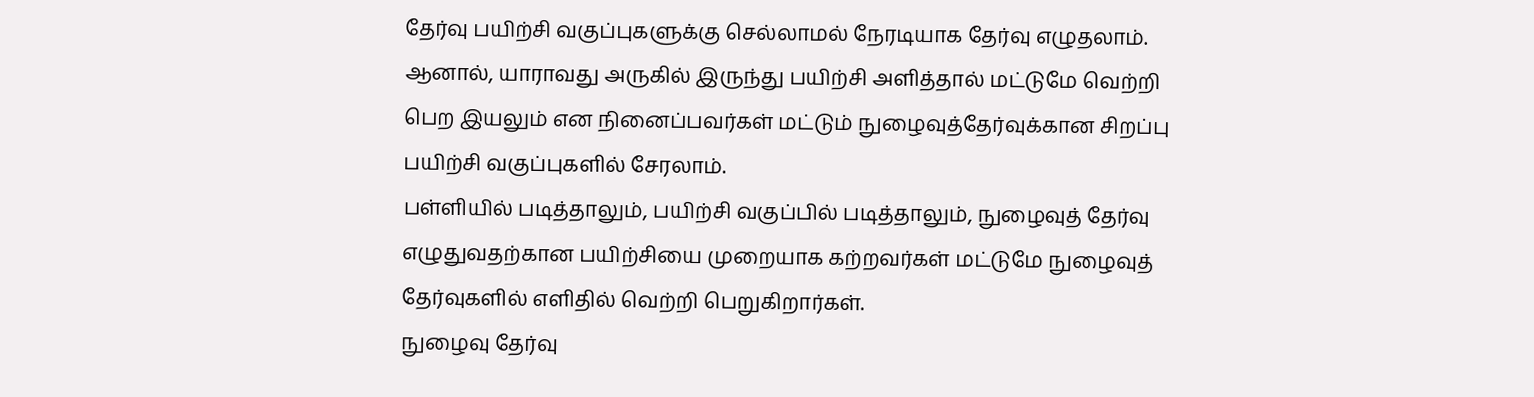தேர்வு பயிற்சி வகுப்புகளுக்கு செல்லாமல் நேரடியாக தேர்வு எழுதலாம்.
ஆனால், யாராவது அருகில் இருந்து பயிற்சி அளித்தால் மட்டுமே வெற்றி பெற இயலும் என நினைப்பவர்கள் மட்டும் நுழைவுத்தேர்வுக்கான சிறப்பு பயிற்சி வகுப்புகளில் சேரலாம்.
பள்ளியில் படித்தாலும், பயிற்சி வகுப்பில் படித்தாலும், நுழைவுத் தேர்வு எழுதுவதற்கான பயிற்சியை முறையாக கற்றவர்கள் மட்டுமே நுழைவுத் தேர்வுகளில் எளிதில் வெற்றி பெறுகிறார்கள்.
நுழைவு தேர்வு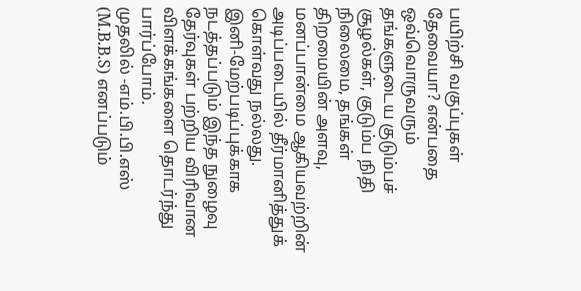பயிற்சி வகுப்புகள் தேவையா? என்பதை ஒவ்வொருவரும் தங்களுடைய குடும்பச் சூழல்கள், குடும்ப நிதி நிலைமை, தங்கள் திறமையின் அளவு, மனப்பான்மை ஆகியவற்றின் அடிப்படையில் தீர்மானித்துக் கொள்வது நல்லது.
இனி-மேற்படிப்புக்காக நடத்தப்படும் இந்த நுழைவு தேர்வுகள் பற்றிய விரிவான விளக்கங்களை தொடர்ந்து பார்ப்போம்.
முதலில் -எம்.பி.பி.எஸ் (M.B.B.S) எனப்படும்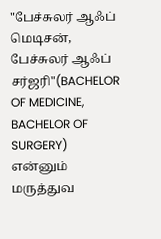"பேச்சுலர் ஆஃப் மெடிசன், பேச்சுலர் ஆஃப் சர்ஜரி"(BACHELOR OF MEDICINE, BACHELOR OF SURGERY) என்னும் மருத்துவ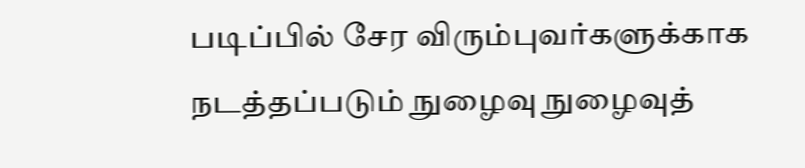படிப்பில் சேர விரும்புவர்களுக்காக நடத்தப்படும் நுழைவு நுழைவுத்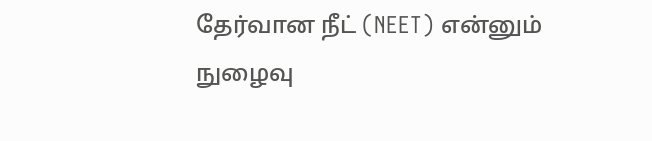தேர்வான நீட் (NEET) என்னும் நுழைவு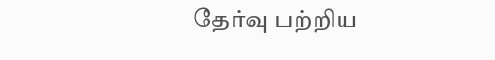தேர்வு பற்றிய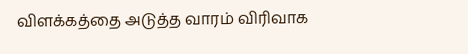விளக்கத்தை அடுத்த வாரம் விரிவாக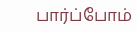பார்ப்போம்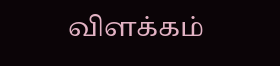விளக்கம்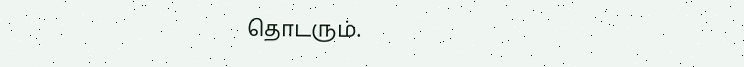தொடரும்.